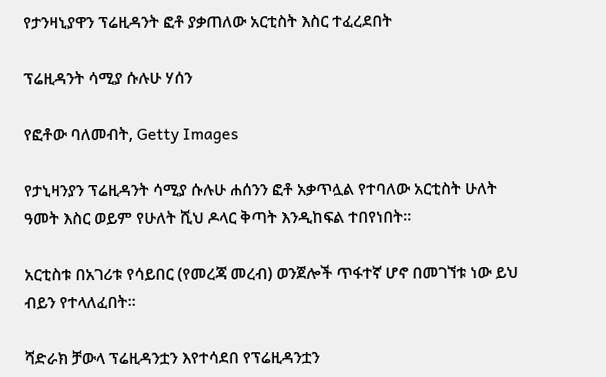የታንዛኒያዋን ፕሬዚዳንት ፎቶ ያቃጠለው አርቲስት እስር ተፈረደበት

ፕሬዚዳንት ሳሚያ ሱሉሁ ሃሰን

የፎቶው ባለመብት, Getty Images

የታኒዛንያን ፕሬዚዳንት ሳሚያ ሱሉሁ ሐሰንን ፎቶ አቃጥሏል የተባለው አርቲስት ሁለት ዓመት እስር ወይም የሁለት ሺህ ዶላር ቅጣት እንዲከፍል ተበየነበት።

አርቲስቱ በአገሪቱ የሳይበር (የመረጃ መረብ) ወንጀሎች ጥፋተኛ ሆኖ በመገኘቱ ነው ይህ ብይን የተላለፈበት።

ሻድራክ ቻውላ ፕሬዚዳንቷን እየተሳደበ የፕሬዚዳንቷን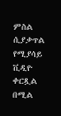ምስል ሲያቃጥል የሚያሳይ ቪዲዮ ቀርጿል በሚል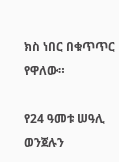ክስ ነበር በቁጥጥር የዋለው።

የ24 ዓመቱ ሠዓሊ ወንጀሉን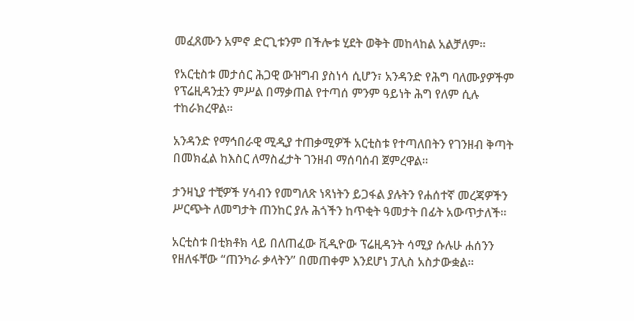መፈጸሙን አምኖ ድርጊቱንም በችሎቱ ሂደት ወቅት መከላከል አልቻለም።

የአርቲስቱ መታሰር ሕጋዊ ውዝግብ ያስነሳ ሲሆን፣ አንዳንድ የሕግ ባለሙያዎችም የፕሬዚዳንቷን ምሥል በማቃጠል የተጣሰ ምንም ዓይነት ሕግ የለም ሲሉ ተከራክረዋል።

አንዳንድ የማኅበራዊ ሚዲያ ተጠቃሚዎች አርቲስቱ የተጣለበትን የገንዘብ ቅጣት በመክፈል ከእስር ለማስፈታት ገንዘብ ማሰባሰብ ጀምረዋል።

ታንዛኒያ ተቺዎች ሃሳብን የመግለጽ ነጻነትን ይጋፋል ያሉትን የሐሰተኛ መረጃዎችን ሥርጭት ለመግታት ጠንከር ያሉ ሕጎችን ከጥቂት ዓመታት በፊት አውጥታለች።

አርቲስቱ በቲክቶክ ላይ በለጠፈው ቪዲዮው ፕሬዚዳንት ሳሚያ ሱሉሁ ሐሰንን የዘለፋቸው “ጠንካራ ቃላትን” በመጠቀም እንደሆነ ፓሊስ አስታውቋል።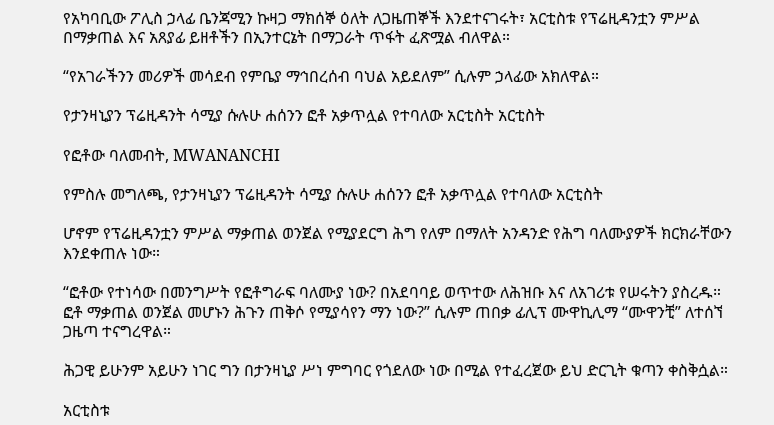የአካባቢው ፖሊስ ኃላፊ ቤንጃሚን ኩዛጋ ማክሰኞ ዕለት ለጋዜጠኞች እንደተናገሩት፣ አርቲስቱ የፕሬዚዳንቷን ምሥል በማቃጠል እና አጸያፊ ይዘቶችን በኢንተርኔት በማጋራት ጥፋት ፈጽሟል ብለዋል።

“የአገራችንን መሪዎች መሳደብ የምቤያ ማኅበረሰብ ባህል አይደለም” ሲሉም ኃላፊው አክለዋል።

የታንዛኒያን ፕሬዚዳንት ሳሚያ ሱሉሁ ሐሰንን ፎቶ አቃጥሏል የተባለው አርቲስት አርቲስት

የፎቶው ባለመብት, MWANANCHI

የምስሉ መግለጫ, የታንዛኒያን ፕሬዚዳንት ሳሚያ ሱሉሁ ሐሰንን ፎቶ አቃጥሏል የተባለው አርቲስት

ሆኖም የፕሬዚዳንቷን ምሥል ማቃጠል ወንጀል የሚያደርግ ሕግ የለም በማለት አንዳንድ የሕግ ባለሙያዎች ክርክራቸውን እንደቀጠሉ ነው።

“ፎቶው የተነሳው በመንግሥት የፎቶግራፍ ባለሙያ ነው? በአደባባይ ወጥተው ለሕዝቡ እና ለአገሪቱ የሠሩትን ያስረዱ። ፎቶ ማቃጠል ወንጀል መሆኑን ሕጉን ጠቅሶ የሚያሳየን ማን ነው?” ሲሉም ጠበቃ ፊሊፕ ሙዋኪሊማ “ሙዋንቺ” ለተሰኘ ጋዜጣ ተናግረዋል።

ሕጋዊ ይሁንም አይሁን ነገር ግን በታንዛኒያ ሥነ ምግባር የጎደለው ነው በሚል የተፈረጀው ይህ ድርጊት ቁጣን ቀስቅሷል።

አርቲስቱ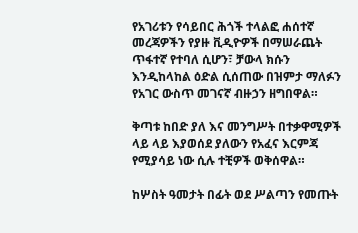የአገሪቱን የሳይበር ሕጎች ተላልፎ ሐሰተኛ መረጃዎችን የያዙ ቪዲዮዎች በማሠራጨት ጥፋተኛ የተባለ ሲሆን፣ ቻውላ ክሱን እንዲከላከል ዕድል ሲሰጠው በዝምታ ማለፉን የአገር ውስጥ መገናኛ ብዙኃን ዘግበዋል።

ቅጣቱ ከበድ ያለ እና መንግሥት በተቃዋሚዎች ላይ ላይ እያወሰደ ያለውን የአፈና እርምጃ የሚያሳይ ነው ሲሉ ተቺዎች ወቅሰዋል።

ከሦስት ዓመታት በፊት ወደ ሥልጣን የመጡት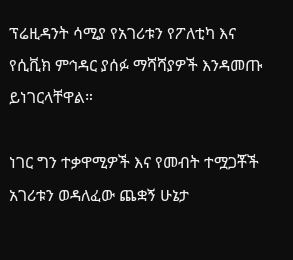ፕሬዚዳንት ሳሚያ የአገሪቱን የፖለቲካ እና የሲቪክ ምኅዳር ያሰፉ ማሻሻያዎች እንዳመጡ ይነገርላቸዋል።

ነገር ግን ተቃዋሚዎች እና የመብት ተሟጋቾች አገሪቱን ወዳለፈው ጨቋኝ ሁኔታ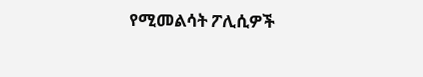የሚመልሳት ፖሊሲዎች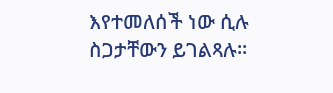እየተመለሰች ነው ሲሉ ስጋታቸውን ይገልጻሉ።